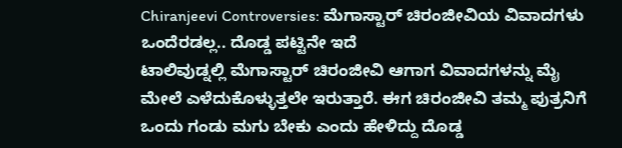Chiranjeevi Controversies: ಮೆಗಾಸ್ಟಾರ್ ಚಿರಂಜೀವಿಯ ವಿವಾದಗಳು ಒಂದೆರಡಲ್ಲ.. ದೊಡ್ಡ ಪಟ್ಟಿನೇ ಇದೆ
ಟಾಲಿವುಡ್ನಲ್ಲಿ ಮೆಗಾಸ್ಟಾರ್ ಚಿರಂಜೀವಿ ಆಗಾಗ ವಿವಾದಗಳನ್ನು ಮೈ ಮೇಲೆ ಎಳೆದುಕೊಳ್ಳುತ್ತಲೇ ಇರುತ್ತಾರೆ. ಈಗ ಚಿರಂಜೀವಿ ತಮ್ಮ ಪುತ್ರನಿಗೆ ಒಂದು ಗಂಡು ಮಗು ಬೇಕು ಎಂದು ಹೇಳಿದ್ದು ದೊಡ್ಡ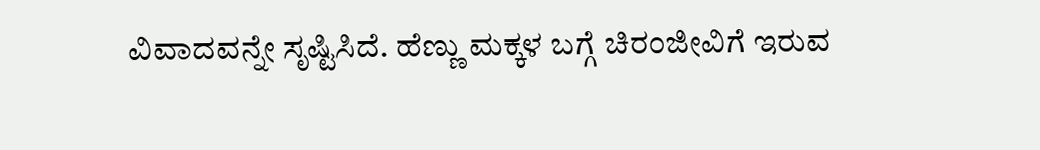ವಿವಾದವನ್ನೇ ಸೃಷ್ಟಿಸಿದೆ. ಹೆಣ್ಣು ಮಕ್ಕಳ ಬಗ್ಗೆ ಚಿರಂಜೀವಿಗೆ ಇರುವ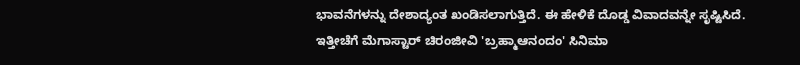ಭಾವನೆಗಳನ್ನು ದೇಶಾದ್ಯಂತ ಖಂಡಿಸಲಾಗುತ್ತಿದೆ. ಈ ಹೇಳಿಕೆ ದೊಡ್ಡ ವಿವಾದವನ್ನೇ ಸೃಷ್ಟಿಸಿದೆ.
ಇತ್ತೀಚೆಗೆ ಮೆಗಾಸ್ಟಾರ್ ಚಿರಂಜೀವಿ 'ಬ್ರಹ್ಮಾಆನಂದಂ' ಸಿನಿಮಾ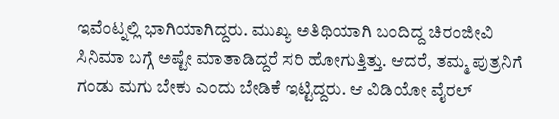ಇವೆಂಟ್ನಲ್ಲಿ ಭಾಗಿಯಾಗಿದ್ದರು. ಮುಖ್ಯ ಅತಿಥಿಯಾಗಿ ಬಂದಿದ್ದ ಚಿರಂಜೀವಿ ಸಿನಿಮಾ ಬಗ್ಗೆ ಅಷ್ಟೇ ಮಾತಾಡಿದ್ದರೆ ಸರಿ ಹೋಗುತ್ತಿತ್ತು. ಆದರೆ, ತಮ್ಮ ಪುತ್ರನಿಗೆ ಗಂಡು ಮಗು ಬೇಕು ಎಂದು ಬೇಡಿಕೆ ಇಟ್ಟಿದ್ದರು. ಆ ವಿಡಿಯೋ ವೈರಲ್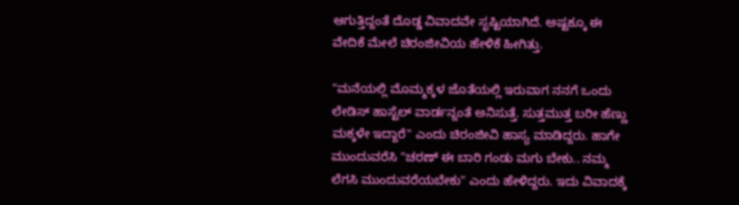ಆಗುತ್ತಿದ್ದಂತೆ ದೊಡ್ಡ ವಿವಾದವೇ ಸೃಷ್ಟಿಯಾಗಿದೆ. ಅಷ್ಟಕ್ಕೂ ಈ ವೇದಿಕೆ ಮೇಲೆ ಚಿರಂಜೀವಿಯ ಹೇಳಿಕೆ ಹೀಗಿತ್ತು.

"ಮನೆಯಲ್ಲಿ ಮೊಮ್ಮಕ್ಕಳ ಜೊತೆಯಲ್ಲಿ ಇರುವಾಗ ನನಗೆ ಒಂದು ಲೇಡಿಸ್ ಹಾಸ್ಟೆಲ್ ವಾರ್ಡನ್ನಂತೆ ಅನಿಸುತ್ತೆ. ಸುತ್ತಮುತ್ತ ಬರೀ ಹೆಣ್ಣು ಮಕ್ಕಳೇ ಇದ್ದಾರೆ" ಎಂದು ಚಿರಂಜೀವಿ ಹಾಸ್ಯ ಮಾಡಿದ್ದರು. ಹಾಗೇ ಮುಂದುವರೆಸಿ "ಚರಣ್ ಈ ಬಾರಿ ಗಂಡು ಮಗು ಬೇಕು.. ನಮ್ಮ ಲೆಗಸಿ ಮುಂದುವರೆಯಬೇಕು" ಎಂದು ಹೇಳಿದ್ದರು. ಇದು ವಿವಾದಕ್ಕೆ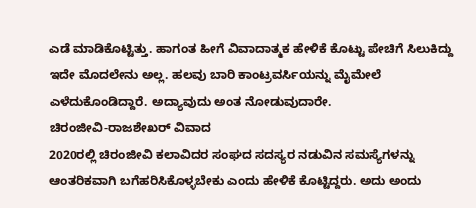ಎಡೆ ಮಾಡಿಕೊಟ್ಟಿತ್ತು. ಹಾಗಂತ ಹೀಗೆ ವಿವಾದಾತ್ಮಕ ಹೇಳಿಕೆ ಕೊಟ್ಟು ಪೇಚಿಗೆ ಸಿಲುಕಿದ್ದು ಇದೇ ಮೊದಲೇನು ಅಲ್ಲ. ಹಲವು ಬಾರಿ ಕಾಂಟ್ರವರ್ಸಿಯನ್ನು ಮೈಮೇಲೆ ಎಳೆದುಕೊಂಡಿದ್ದಾರೆ. ಅದ್ಯಾವುದು ಅಂತ ನೋಡುವುದಾರೇ.
ಚಿರಂಜೀವಿ-ರಾಜಶೇಖರ್ ವಿವಾದ
2020ರಲ್ಲಿ ಚಿರಂಜೀವಿ ಕಲಾವಿದರ ಸಂಘದ ಸದಸ್ಯರ ನಡುವಿನ ಸಮಸ್ಯೆಗಳನ್ನು ಆಂತರಿಕವಾಗಿ ಬಗೆಹರಿಸಿಕೊಳ್ಳಬೇಕು ಎಂದು ಹೇಳಿಕೆ ಕೊಟ್ಟಿದ್ದರು. ಅದು ಅಂದು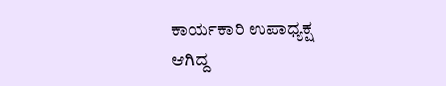ಕಾರ್ಯಕಾರಿ ಉಪಾಧ್ಯಕ್ಷ ಆಗಿದ್ದ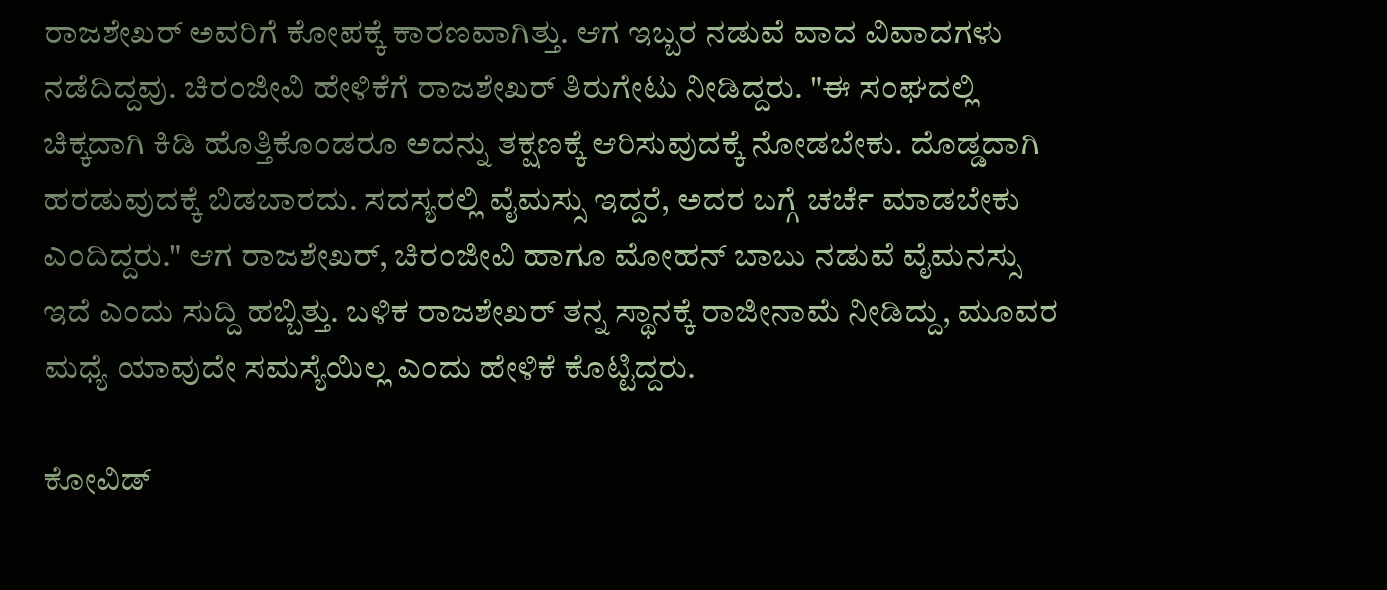ರಾಜಶೇಖರ್ ಅವರಿಗೆ ಕೋಪಕ್ಕೆ ಕಾರಣವಾಗಿತ್ತು. ಆಗ ಇಬ್ಬರ ನಡುವೆ ವಾದ ವಿವಾದಗಳು ನಡೆದಿದ್ದವು. ಚಿರಂಜೀವಿ ಹೇಳಿಕೆಗೆ ರಾಜಶೇಖರ್ ತಿರುಗೇಟು ನೀಡಿದ್ದರು. "ಈ ಸಂಘದಲ್ಲಿ ಚಿಕ್ಕದಾಗಿ ಕಿಡಿ ಹೊತ್ತಿಕೊಂಡರೂ ಅದನ್ನು ತಕ್ಷಣಕ್ಕೆ ಆರಿಸುವುದಕ್ಕೆ ನೋಡಬೇಕು. ದೊಡ್ಡದಾಗಿ ಹರಡುವುದಕ್ಕೆ ಬಿಡಬಾರದು. ಸದಸ್ಯರಲ್ಲಿ ವೈಮಸ್ಸು ಇದ್ದರೆ, ಅದರ ಬಗ್ಗೆ ಚರ್ಚೆ ಮಾಡಬೇಕು ಎಂದಿದ್ದರು." ಆಗ ರಾಜಶೇಖರ್, ಚಿರಂಜೀವಿ ಹಾಗೂ ಮೋಹನ್ ಬಾಬು ನಡುವೆ ವೈಮನಸ್ಸು ಇದೆ ಎಂದು ಸುದ್ದಿ ಹಬ್ಬಿತ್ತು. ಬಳಿಕ ರಾಜಶೇಖರ್ ತನ್ನ ಸ್ಥಾನಕ್ಕೆ ರಾಜೀನಾಮೆ ನೀಡಿದ್ದು, ಮೂವರ ಮಧ್ಯೆ ಯಾವುದೇ ಸಮಸ್ಯೆಯಿಲ್ಲ ಎಂದು ಹೇಳಿಕೆ ಕೊಟ್ಟಿದ್ದರು.

ಕೋವಿಡ್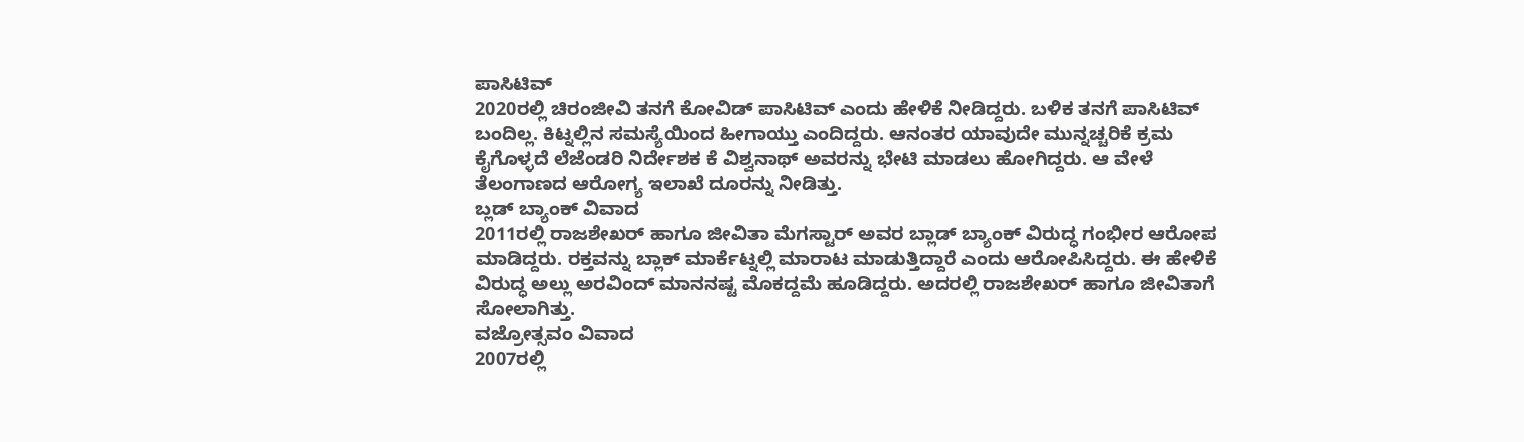ಪಾಸಿಟಿವ್
2020ರಲ್ಲಿ ಚಿರಂಜೀವಿ ತನಗೆ ಕೋವಿಡ್ ಪಾಸಿಟಿವ್ ಎಂದು ಹೇಳಿಕೆ ನೀಡಿದ್ದರು. ಬಳಿಕ ತನಗೆ ಪಾಸಿಟಿವ್ ಬಂದಿಲ್ಲ. ಕಿಟ್ನಲ್ಲಿನ ಸಮಸ್ಯೆಯಿಂದ ಹೀಗಾಯ್ತು ಎಂದಿದ್ದರು. ಆನಂತರ ಯಾವುದೇ ಮುನ್ನಚ್ಚರಿಕೆ ಕ್ರಮ ಕೈಗೊಳ್ಳದೆ ಲೆಜೆಂಡರಿ ನಿರ್ದೇಶಕ ಕೆ ವಿಶ್ವನಾಥ್ ಅವರನ್ನು ಭೇಟಿ ಮಾಡಲು ಹೋಗಿದ್ದರು. ಆ ವೇಳೆ ತೆಲಂಗಾಣದ ಆರೋಗ್ಯ ಇಲಾಖೆ ದೂರನ್ನು ನೀಡಿತ್ತು.
ಬ್ಲಡ್ ಬ್ಯಾಂಕ್ ವಿವಾದ
2011ರಲ್ಲಿ ರಾಜಶೇಖರ್ ಹಾಗೂ ಜೀವಿತಾ ಮೆಗಸ್ಟಾರ್ ಅವರ ಬ್ಲಾಡ್ ಬ್ಯಾಂಕ್ ವಿರುದ್ಧ ಗಂಭೀರ ಆರೋಪ ಮಾಡಿದ್ದರು. ರಕ್ತವನ್ನು ಬ್ಲಾಕ್ ಮಾರ್ಕೆಟ್ನಲ್ಲಿ ಮಾರಾಟ ಮಾಡುತ್ತಿದ್ದಾರೆ ಎಂದು ಆರೋಪಿಸಿದ್ದರು. ಈ ಹೇಳಿಕೆ ವಿರುದ್ಧ ಅಲ್ಲು ಅರವಿಂದ್ ಮಾನನಷ್ಟ ಮೊಕದ್ದಮೆ ಹೂಡಿದ್ದರು. ಅದರಲ್ಲಿ ರಾಜಶೇಖರ್ ಹಾಗೂ ಜೀವಿತಾಗೆ ಸೋಲಾಗಿತ್ತು.
ವಜ್ರೋತ್ಸವಂ ವಿವಾದ
2007ರಲ್ಲಿ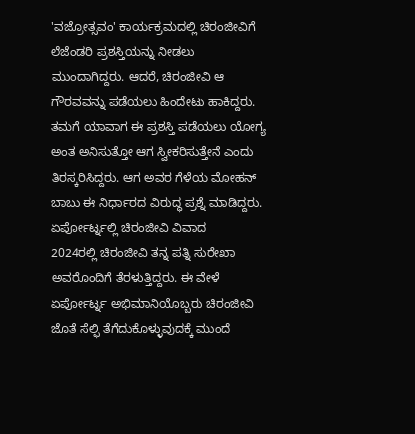'ವಜ್ರೋತ್ಸವಂ' ಕಾರ್ಯಕ್ರಮದಲ್ಲಿ ಚಿರಂಜೀವಿಗೆ ಲೆಜೆಂಡರಿ ಪ್ರಶಸ್ತಿಯನ್ನು ನೀಡಲು ಮುಂದಾಗಿದ್ದರು. ಆದರೆ, ಚಿರಂಜೀವಿ ಆ ಗೌರವವನ್ನು ಪಡೆಯಲು ಹಿಂದೇಟು ಹಾಕಿದ್ದರು. ತಮಗೆ ಯಾವಾಗ ಈ ಪ್ರಶಸ್ತಿ ಪಡೆಯಲು ಯೋಗ್ಯ ಅಂತ ಅನಿಸುತ್ತೋ ಆಗ ಸ್ವೀಕರಿಸುತ್ತೇನೆ ಎಂದು ತಿರಸ್ಕರಿಸಿದ್ದರು. ಆಗ ಅವರ ಗೆಳೆಯ ಮೋಹನ್ ಬಾಬು ಈ ನಿರ್ಧಾರದ ವಿರುದ್ಧ ಪ್ರಶ್ನೆ ಮಾಡಿದ್ದರು.
ಏರ್ಪೋರ್ಟ್ನಲ್ಲಿ ಚಿರಂಜೀವಿ ವಿವಾದ
2024ರಲ್ಲಿ ಚಿರಂಜೀವಿ ತನ್ನ ಪತ್ನಿ ಸುರೇಖಾ ಅವರೊಂದಿಗೆ ತೆರಳುತ್ತಿದ್ದರು. ಈ ವೇಳೆ ಏರ್ಪೋರ್ಟ್ನ ಅಭಿಮಾನಿಯೊಬ್ಬರು ಚಿರಂಜೀವಿ ಜೊತೆ ಸೆಲ್ಫಿ ತೆಗೆದುಕೊಳ್ಳುವುದಕ್ಕೆ ಮುಂದೆ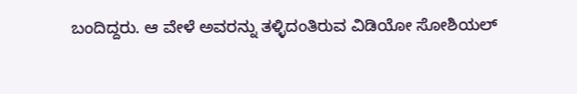ಬಂದಿದ್ದರು. ಆ ವೇಳೆ ಅವರನ್ನು ತಳ್ಳಿದಂತಿರುವ ವಿಡಿಯೋ ಸೋಶಿಯಲ್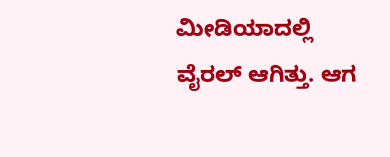ಮೀಡಿಯಾದಲ್ಲಿ ವೈರಲ್ ಆಗಿತ್ತು. ಆಗ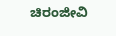ಚಿರಂಜೀವಿ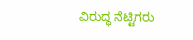ವಿರುದ್ಧ ನೆಟ್ಟಿಗರು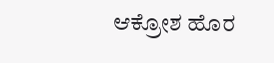ಆಕ್ರೋಶ ಹೊರ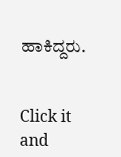ಹಾಕಿದ್ದರು.


Click it and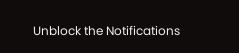Unblock the Notifications